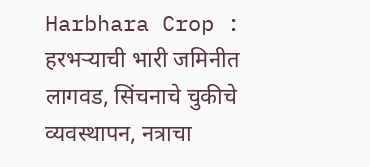Harbhara Crop : हरभऱ्याची भारी जमिनीत लागवड, सिंचनाचे चुकीचे व्यवस्थापन, नत्राचा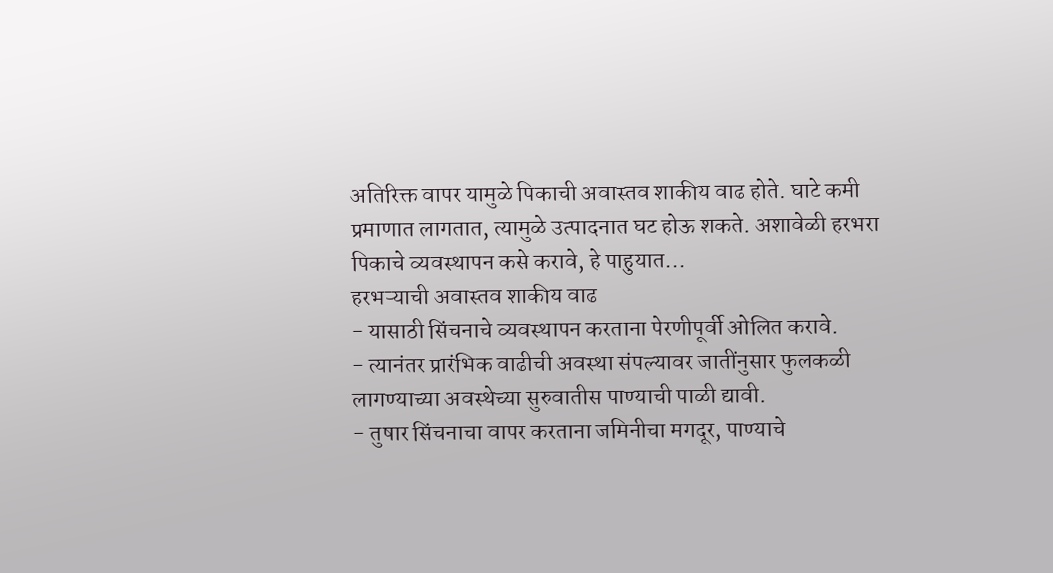अतिरिक्त वापर यामुळे पिकाची अवास्तव शाकीय वाढ होते. घाटे कमी प्रमाणात लागतात, त्यामुळे उत्पादनात घट होऊ शकते. अशावेळी हरभरा पिकाचे व्यवस्थापन कसे करावे, हे पाहुयात...
हरभऱ्याची अवास्तव शाकीय वाढ
- यासाठी सिंचनाचे व्यवस्थापन करताना पेरणीपूर्वी ओलित करावे.
- त्यानंतर प्रारंभिक वाढीची अवस्था संपल्यावर जातींनुसार फुलकळी लागण्याच्या अवस्थेच्या सुरुवातीस पाण्याची पाळी द्यावी.
- तुषार सिंचनाचा वापर करताना जमिनीचा मगदूर, पाण्याचे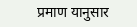प्रमाण यानुसार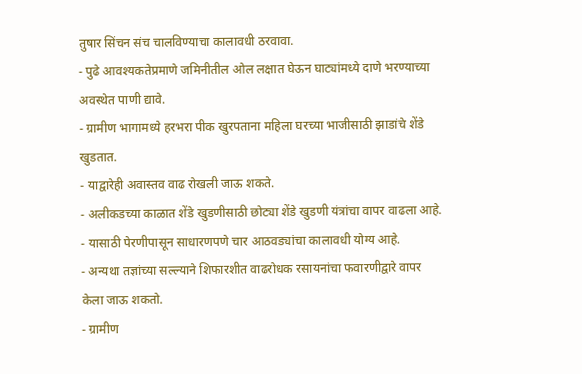तुषार सिंचन संच चालविण्याचा कालावधी ठरवावा.
- पुढे आवश्यकतेप्रमाणे जमिनीतील ओल लक्षात घेऊन घाट्यांमध्ये दाणे भरण्याच्या अवस्थेत पाणी द्यावे.
- ग्रामीण भागामध्ये हरभरा पीक खुरपताना महिला घरच्या भाजीसाठी झाडांचे शेंडे खुडतात.
- याद्वारेही अवास्तव वाढ रोखली जाऊ शकते.
- अलीकडच्या काळात शेंडे खुडणीसाठी छोट्या शेंडे खुडणी यंत्रांचा वापर वाढला आहे.
- यासाठी पेरणीपासून साधारणपणे चार आठवड्यांचा कालावधी योग्य आहे.
- अन्यथा तज्ञांच्या सल्ल्याने शिफारशीत वाढरोधक रसायनांचा फवारणीद्वारे वापर केला जाऊ शकतो.
- ग्रामीण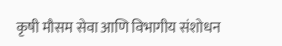कृषी मौसम सेवा आणि विभागीय संशोधन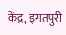केंद्र, इगतपुरी